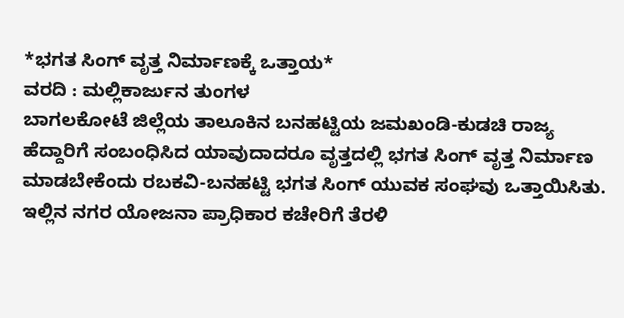*ಭಗತ ಸಿಂಗ್ ವೃತ್ತ ನಿರ್ಮಾಣಕ್ಕೆ ಒತ್ತಾಯ*
ವರದಿ : ಮಲ್ಲಿಕಾರ್ಜುನ ತುಂಗಳ
ಬಾಗಲಕೋಟೆ ಜಿಲ್ಲೆಯ ತಾಲೂಕಿನ ಬನಹಟ್ಟಿಯ ಜಮಖಂಡಿ-ಕುಡಚಿ ರಾಜ್ಯ ಹೆದ್ದಾರಿಗೆ ಸಂಬಂಧಿಸಿದ ಯಾವುದಾದರೂ ವೃತ್ತದಲ್ಲಿ ಭಗತ ಸಿಂಗ್ ವೃತ್ತ ನಿರ್ಮಾಣ ಮಾಡಬೇಕೆಂದು ರಬಕವಿ-ಬನಹಟ್ಟಿ ಭಗತ ಸಿಂಗ್ ಯುವಕ ಸಂಘವು ಒತ್ತಾಯಿಸಿತು.
ಇಲ್ಲಿನ ನಗರ ಯೋಜನಾ ಪ್ರಾಧಿಕಾರ ಕಚೇರಿಗೆ ತೆರಳಿ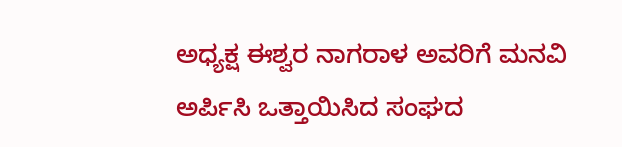ಅಧ್ಯಕ್ಷ ಈಶ್ವರ ನಾಗರಾಳ ಅವರಿಗೆ ಮನವಿ ಅರ್ಪಿಸಿ ಒತ್ತಾಯಿಸಿದ ಸಂಘದ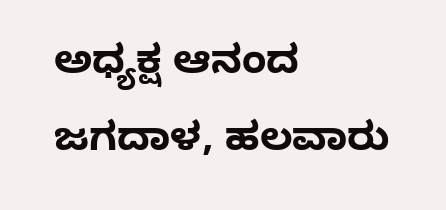ಅಧ್ಯಕ್ಷ ಆನಂದ ಜಗದಾಳ, ಹಲವಾರು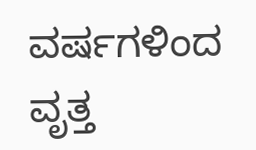ವರ್ಷಗಳಿಂದ ವೃತ್ತ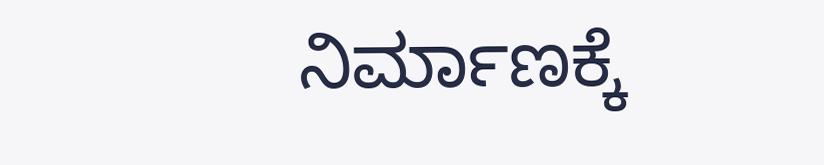ನಿರ್ಮಾಣಕ್ಕೆ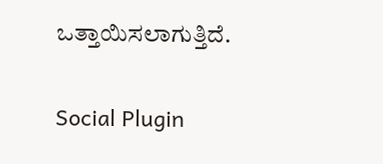ಒತ್ತಾಯಿಸಲಾಗುತ್ತಿದೆ.

Social Plugin